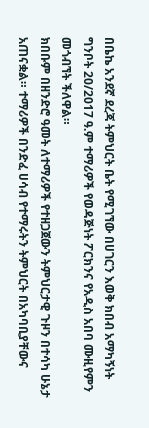በቤኬ አንደኛ ደረጃ ትምህርት ቤት የሚገኘው በሀገርን እወቅ ክበብ አማካኝነት ግንቦት 20/2017 ዓ.ም ተማሪዎች የወዳጅነት ፖርክንና የአዲስ አበባ ሙዚየምን መጎብኘት ችለዋል።
ክበቡም በዘንድሮ ዓመት ለተማሪዎች የተዘጋጀውን ትምህርታዊ ጉዞን በተሳካ ሁኔታ አጠናቋል። ተማሪዎች በንድፈ ሀሳብ የተማሩትን ትምህርት በአካባቢያቸውና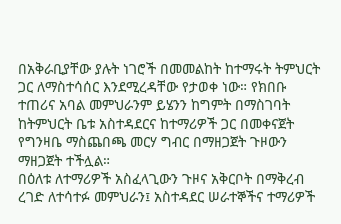በአቅራቢያቸው ያሉት ነገሮች በመመልከት ከተማሩት ትምህርት ጋር ለማስተሳሰር እንደሚረዳቸው የታወቀ ነው። የክበቡ ተጠሪና አባል መምህራንም ይሄንን ከግምት በማስገባት ከትምህርት ቤቱ አስተዳደርና ከተማሪዎች ጋር በመቀናጀት የግንዛቤ ማስጨበጫ መርሃ ግብር በማዘጋጀት ጉዞውን ማዘጋጀት ተችሏል።
በዕለቱ ለተማሪዎች አስፈላጊውን ጉዞና አቅርቦት በማቅረብ ረገድ ለተሳተፉ መምህራን፤ አስተዳደር ሠራተኞችና ተማሪዎች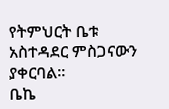የትምህርት ቤቱ አስተዳደር ምስጋናውን ያቀርባል።
ቤኬ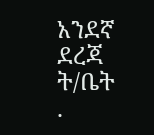አንደኛ ደረጃ ት/ቤት
.